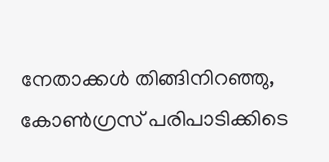നേതാക്കൾ തിങ്ങിനിറഞ്ഞു, കോൺഗ്രസ് പരിപാടിക്കിടെ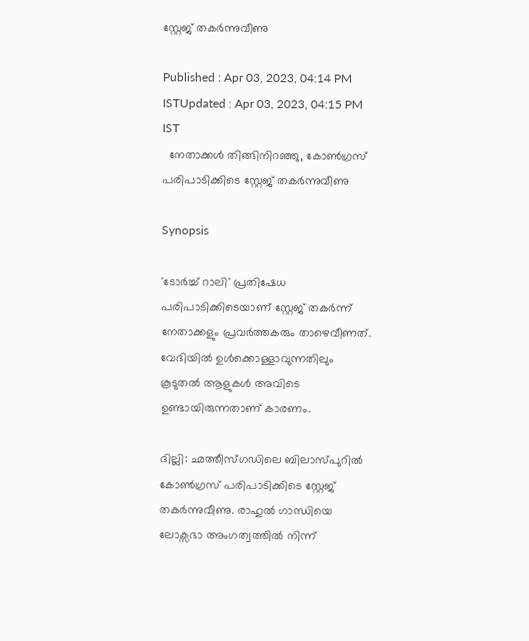സ്റ്റേജ് തകർന്നുവീണു

Published : Apr 03, 2023, 04:14 PM ISTUpdated : Apr 03, 2023, 04:15 PM IST
  നേതാക്കൾ തിങ്ങിനിറഞ്ഞു, കോൺഗ്രസ് പരിപാടിക്കിടെ സ്റ്റേജ് തകർന്നുവീണു

Synopsis

'ടോർച്ച് റാലി' പ്രതിഷേധ പരിപാടിക്കിടെയാണ് സ്റ്റേജ് തകർന്ന് നേതാക്കളും പ്രവർത്തകരും താഴെവീണത്. വേദി‌യിൽ ഉൾക്കൊള്ളാവുന്നതിലും കൂടുതൽ ആളുകൾ അവിടെ ഉണ്ടാ‌യിരുന്നതാണ് കാരണം.

ദില്ലി: ഛത്തീസ്ഗഡിലെ ബിലാസ്പുറിൽ കോൺഗ്രസ് പരിപാടിക്കിടെ സ്റ്റേജ് തകർന്നുവീണു. രാഹുൽ ഗാന്ധിയെ ലോക്സഭാ അംഗത്വത്തിൽ നിന്ന്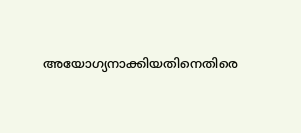അയോഗ്യനാക്കിയതിനെതിരെ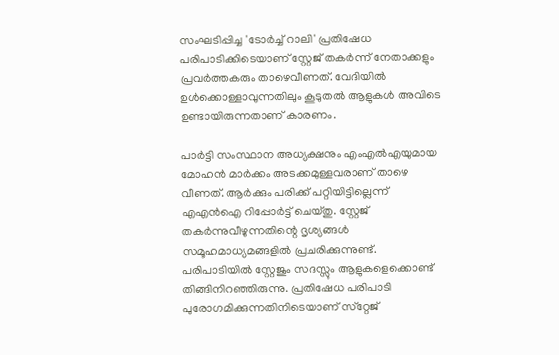സംഘടിപ്പിച്ച 'ടോർച്ച് റാലി' പ്രതിഷേധ പരിപാടിക്കിടെയാണ് സ്റ്റേജ് തകർന്ന് നേതാക്കളും പ്രവർത്തകരും താഴെവീണത്. വേദി‌യിൽ ഉൾക്കൊള്ളാവുന്നതിലും കൂടുതൽ ആളുകൾ അവിടെ ഉണ്ടാ‌യിരുന്നതാണ് കാരണം.

പാർട്ടി സംസ്ഥാന അധ്യക്ഷനും എംഎൽഎയുമാ‌യ മോഹൻ മാർക്കം അടക്കമുള്ളവരാണ് താഴെ വീണത്. ആർക്കും പരിക്ക് പറ്റി‌‌യിട്ടില്ലെന്ന് എഎൻഐ റിപ്പോർ‌ട്ട് ചെയ്തു. സ്റ്റേജ് തകര്‍ന്നുവീഴുന്നതിന്റെ ദൃശ്യങ്ങള്‍ സമൂഹമാധ്യമങ്ങളില്‍ പ്രചരിക്കുന്നുണ്ട്.  പരിപാടിയില്‍ സ്റ്റേജും സദസ്സും ആളുകളെക്കൊണ്ട് തിങ്ങിനിറഞ്ഞിരുന്നു. പ്രതിഷേധ പരിപാടി പുരോഗമിക്കുന്നതിനിടെയാണ് സ്‌റ്റേജ്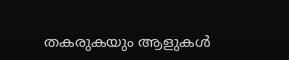തകരുകയും ആളുകൾ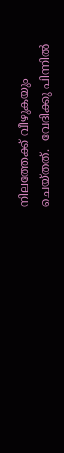നിലത്തേക്ക് വീഴുകയും ചെ‌യ്തത്.  വേദിക്കു പിന്നില്‍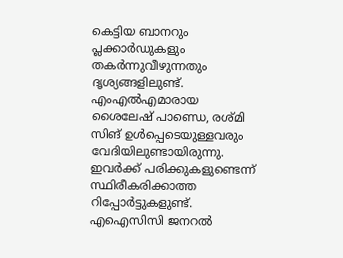കെട്ടിയ ബാനറും പ്ലക്കാര്‍ഡുകളും തകര്‍ന്നുവീഴുന്നതും ദൃശ്യങ്ങളിലുണ്ട്. എംഎല്‍എമാരായ ശൈലേഷ് പാണ്ഡെ, രശ്മി സിങ് ഉള്‍പ്പെടെയുള്ളവരും വേദി‌യിലുണ്ടായിരുന്നു. ഇവർക്ക് പരിക്കുകളുണ്ടെന്ന് സ്ഥിരീകരിക്കാത്ത റിപ്പോർട്ടുകളുണ്ട്.  എഐസിസി ജനറല്‍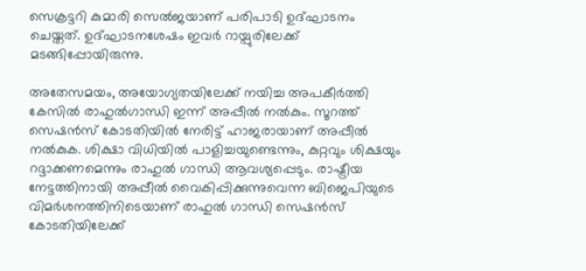സെക്രട്ടറി കുമാരി സെല്‍ജയാണ് പരിപാടി ഉദ്ഘാടനം ചെയ്തത്. ഉദ്ഘാടനശേഷം ഇവര്‍ റായ്പുരിലേക്ക് മടങ്ങിപ്പോ‌യിരുന്നു.

അതേസമ‌യം, അയോഗ്യതയിലേക്ക് നയിച്ച അപകീര്‍ത്തി കേസില്‍ രാഹുല്‍ഗാന്ധി ഇന്ന് അപ്പീല്‍ നല്‍കും. സൂറത്ത് സെഷന്‍സ് കോടതിയില്‍ നേരിട്ട് ഹാജരായാണ് അപ്പീൽ നൽകുക. ശിക്ഷാ വിധിയില്‍ പാളിച്ചയുണ്ടെന്നും, കുറ്റവും ശിക്ഷയും റദ്ദാക്കണമെന്നും രാഹുല്‍ ഗാന്ധി ആവശ്യപ്പെടും. രാഷ്ട്രീയ നേട്ടത്തിനായി അപ്പീല്‍ വൈകിപ്പിക്കുന്നുവെന്ന ബിജെപിയുടെ വിമര്‍ശനത്തിനിടെയാണ് രാഹുല്‍ ഗാന്ധി സെഷന്‍സ് കോ‍ടതിയിലേക്ക്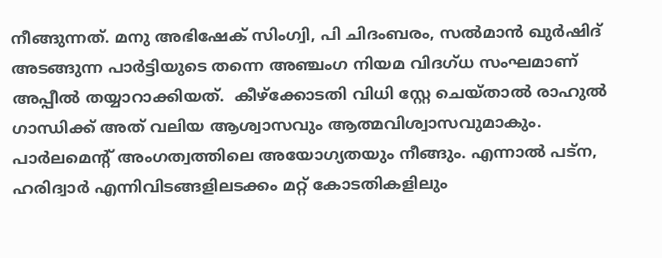നീങ്ങുന്നത്. മനു അഭിഷേക് സിംഗ്വി, പി ചിദംബരം, സല്‍മാന്‍ ഖുര്‍ഷിദ് അടങ്ങുന്ന പാര്‍ട്ടിയുടെ തന്നെ അഞ്ചംഗ നിയമ വിദഗ്ധ സംഘമാണ് അപ്പീല്‍ തയ്യാറാക്കിയത്.  കീഴ്ക്കോടതി വിധി സ്റ്റേ ചെയ്താല്‍ രാഹുല്‍ ഗാന്ധിക്ക് അത് വലിയ ആശ്വാസവും ആത്മവിശ്വാസവുമാകും. പാർലമെന്‍റ് അംഗത്വത്തിലെ അയോഗ്യതയും നീങ്ങും. എന്നാല്‍ പട്ന, ഹരിദ്വാർ എന്നിവിടങ്ങളിലടക്കം മറ്റ് കോടതികളിലും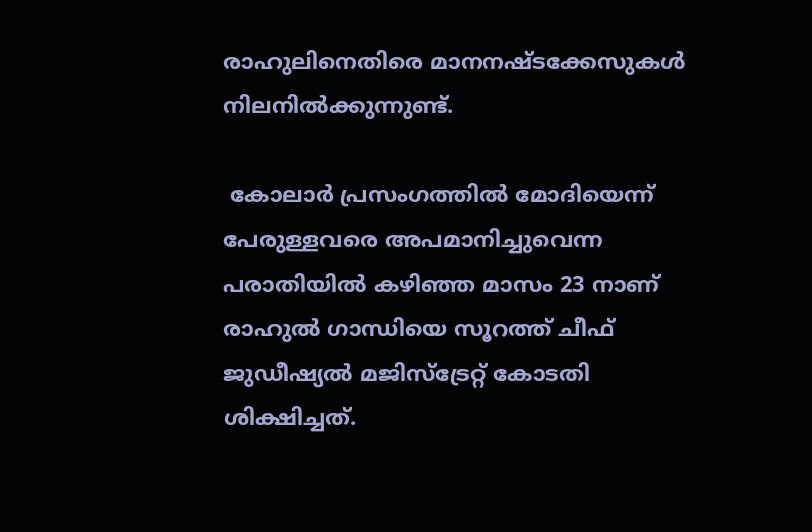രാഹുലിനെതിരെ മാനനഷ്ടക്കേസുകള്‍ നിലനില്‍ക്കുന്നുണ്ട്.

 കോലാര്‍ പ്രസംഗത്തില്‍ മോദിയെന്ന് പേരുള്ളവരെ അപമാനിച്ചുവെന്ന പരാതിയില്‍ കഴിഞ്ഞ മാസം 23 നാണ് രാഹുല്‍ ഗാന്ധിയെ സൂറത്ത് ചീഫ് ജുഡീഷ്യല്‍ മജിസ്ട്രേറ്റ് കോടതി ശിക്ഷിച്ചത്.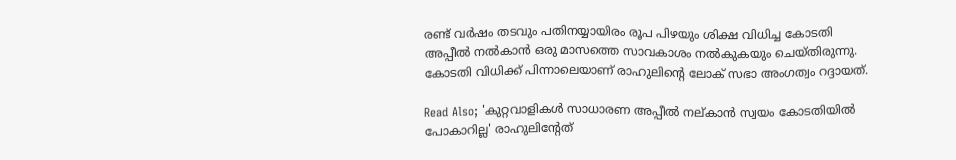രണ്ട് വര്‍ഷം തടവും പതിനയ്യായിരം രൂപ പിഴയും ശിക്ഷ വിധിച്ച കോടതി അപ്പീല്‍ നല്‍കാന്‍ ഒരു മാസത്തെ സാവകാശം നല്‍കുകയും ചെയ്തിരുന്നു. കോടതി വിധിക്ക് പിന്നാലെയാണ് രാഹുലിന്‍റെ ലോക് സഭാ അംഗത്വം റദ്ദായത്.

Read Also; 'കുറ്റവാളികൾ സാധാരണ അപ്പീൽ നല്കാൻ സ്വയം കോടതിയിൽ പോകാറില്ല' രാഹുലിന്‍റേത്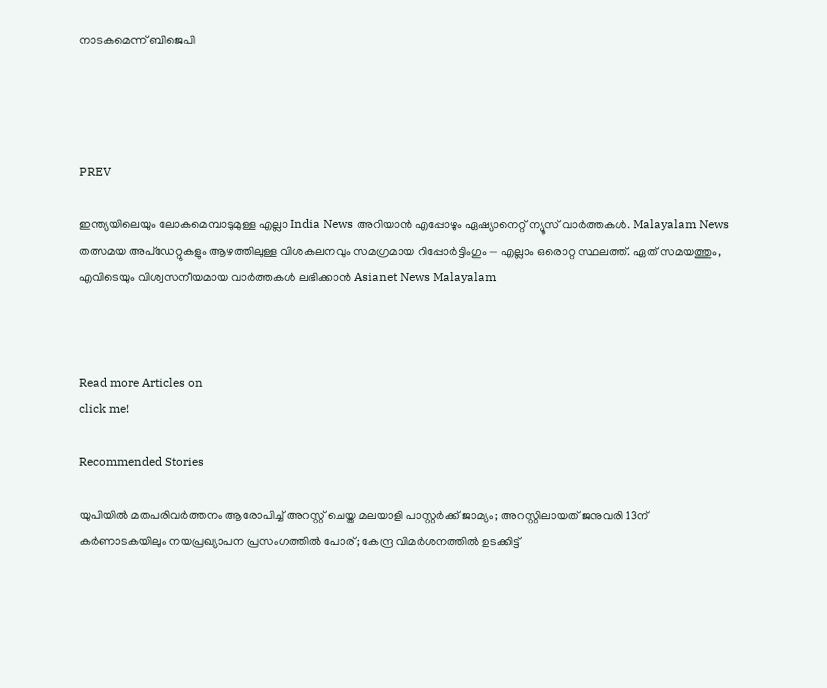നാടകമെന്ന് ബിജെപി




PREV

ഇന്ത്യയിലെയും ലോകമെമ്പാടുമുള്ള എല്ലാ India News അറിയാൻ എപ്പോഴും ഏഷ്യാനെറ്റ് ന്യൂസ് വാർത്തകൾ. Malayalam News   തത്സമയ അപ്‌ഡേറ്റുകളും ആഴത്തിലുള്ള വിശകലനവും സമഗ്രമായ റിപ്പോർട്ടിംഗും — എല്ലാം ഒരൊറ്റ സ്ഥലത്ത്. ഏത് സമയത്തും, എവിടെയും വിശ്വസനീയമായ വാർത്തകൾ ലഭിക്കാൻ Asianet News Malayalam



Read more Articles on
click me!

Recommended Stories

യുപിയിൽ മതപരിവർത്തനം ആരോപിച്ച് അറസ്റ്റ് ചെയ്ത മലയാളി പാസ്റ്റർക്ക് ജാമ്യം‌; അറസ്റ്റിലായത് ജനുവരി 13ന്
കർണാടകയിലും നയപ്രഖ്യാപന പ്രസംഗത്തിൽ പോര്; കേന്ദ്ര വിമർശനത്തിൽ ഉടക്കിട്ട്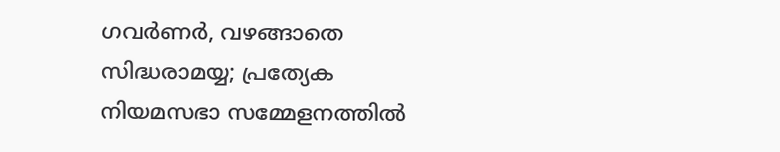ഗവർണർ, വഴങ്ങാതെ സിദ്ധരാമയ്യ; പ്രത്യേക നിയമസഭാ സമ്മേളനത്തിൽ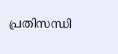പ്രതിസന്ധി